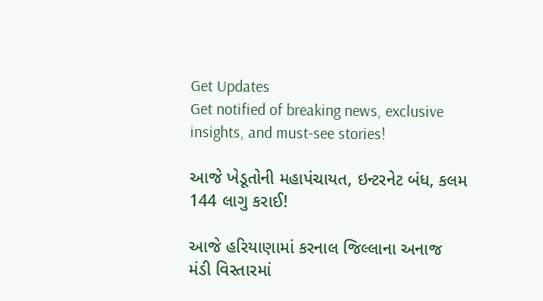Get Updates
Get notified of breaking news, exclusive insights, and must-see stories!

આજે ખેડૂતોની મહાપંચાયત, ઇન્ટરનેટ બંધ, કલમ 144 લાગુ કરાઈ!

આજે હરિયાણામાં કરનાલ જિલ્લાના અનાજ મંડી વિસ્તારમાં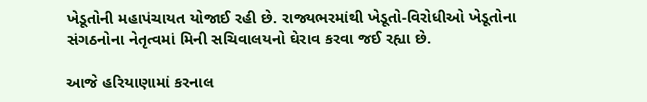ખેડૂતોની મહાપંચાયત યોજાઈ રહી છે. રાજ્યભરમાંથી ખેડૂતો-વિરોધીઓ ખેડૂતોના સંગઠનોના નેતૃત્વમાં મિની સચિવાલયનો ઘેરાવ કરવા જઈ રહ્યા છે.

આજે હરિયાણામાં કરનાલ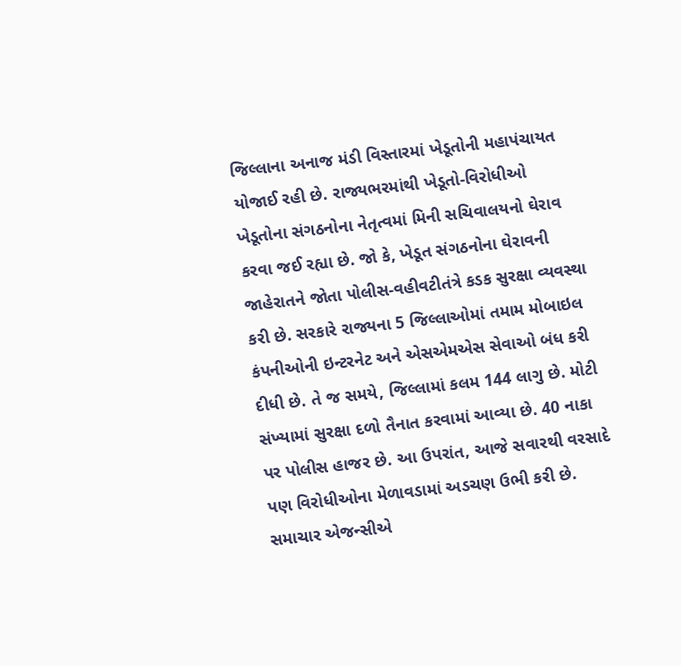જિલ્લાના અનાજ મંડી વિસ્તારમાં ખેડૂતોની મહાપંચાયત યોજાઈ રહી છે. રાજ્યભરમાંથી ખેડૂતો-વિરોધીઓ ખેડૂતોના સંગઠનોના નેતૃત્વમાં મિની સચિવાલયનો ઘેરાવ કરવા જઈ રહ્યા છે. જો કે, ખેડૂત સંગઠનોના ઘેરાવની જાહેરાતને જોતા પોલીસ-વહીવટીતંત્રે કડક સુરક્ષા વ્યવસ્થા કરી છે. સરકારે રાજ્યના 5 જિલ્લાઓમાં તમામ મોબાઇલ કંપનીઓની ઇન્ટરનેટ અને એસએમએસ સેવાઓ બંધ કરી દીધી છે. તે જ સમયે, જિલ્લામાં કલમ 144 લાગુ છે. મોટી સંખ્યામાં સુરક્ષા દળો તૈનાત કરવામાં આવ્યા છે. 40 નાકા પર પોલીસ હાજર છે. આ ઉપરાંત, આજે સવારથી વરસાદે પણ વિરોધીઓના મેળાવડામાં અડચણ ઉભી કરી છે. સમાચાર એજન્સીએ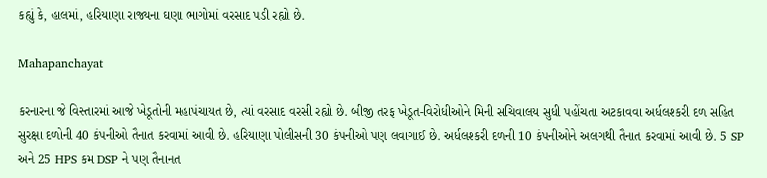કહ્યું કે, હાલમાં, હરિયાણા રાજ્યના ઘણા ભાગોમાં વરસાદ પડી રહ્યો છે.

Mahapanchayat

કરનારના જે વિસ્તારમાં આજે ખેડૂતોની મહાપંચાયત છે, ત્યાં વરસાદ વરસી રહ્યો છે. બીજી તરફ ખેડૂત-વિરોધીઓને મિની સચિવાલય સુધી પહોંચતા અટકાવવા અર્ધલશ્કરી દળ સહિત સુરક્ષા દળોની 40 કંપનીઓ તૈનાત કરવામાં આવી છે. હરિયાણા પોલીસની 30 કંપનીઓ પણ લવાગાઈ છે. અર્ધલશ્કરી દળની 10 કંપનીઓને અલગથી તૈનાત કરવામાં આવી છે. 5 SP અને 25 HPS કમ DSP ને પણ તૈનાનત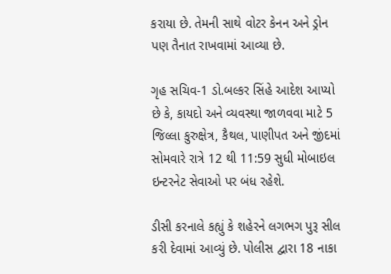કરાયા છે. તેમની સાથે વોટર કેનન અને ડ્રોન પણ તૈનાત રાખવામાં આવ્યા છે.

ગૃહ સચિવ-1 ડો.બલ્કર સિંહે આદેશ આપ્યો છે કે, કાયદો અને વ્યવસ્થા જાળવવા માટે 5 જિલ્લા કુરુક્ષેત્ર, કૈથલ, પાણીપત અને જીંદમાં સોમવારે રાત્રે 12 થી 11:59 સુધી મોબાઇલ ઇન્ટરનેટ સેવાઓ પર બંધ રહેશે.

ડીસી કરનાલે કહ્યું કે શહેરને લગભગ પુરૂ સીલ કરી દેવામાં આવ્યું છે. પોલીસ દ્વારા 18 નાકા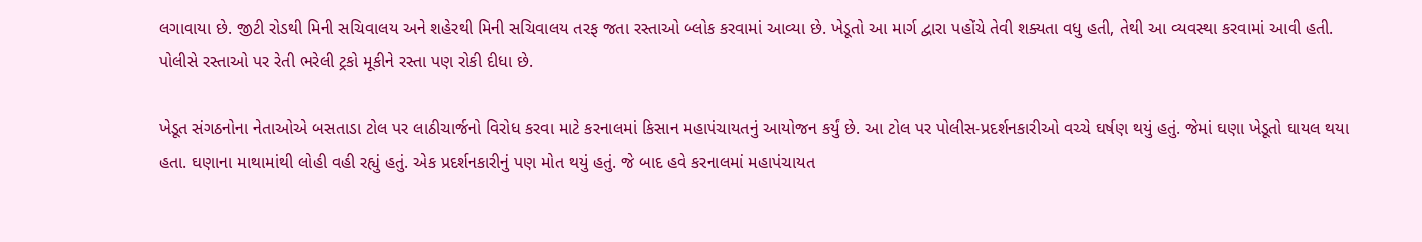લગાવાયા છે. જીટી રોડથી મિની સચિવાલય અને શહેરથી મિની સચિવાલય તરફ જતા રસ્તાઓ બ્લોક કરવામાં આવ્યા છે. ખેડૂતો આ માર્ગ દ્વારા પહોંચે તેવી શક્યતા વધુ હતી, તેથી આ વ્યવસ્થા કરવામાં આવી હતી. પોલીસે રસ્તાઓ પર રેતી ભરેલી ટ્રકો મૂકીને રસ્તા પણ રોકી દીધા છે.

ખેડૂત સંગઠનોના નેતાઓએ બસતાડા ટોલ પર લાઠીચાર્જનો વિરોધ કરવા માટે કરનાલમાં કિસાન મહાપંચાયતનું આયોજન કર્યું છે. આ ટોલ પર પોલીસ-પ્રદર્શનકારીઓ વચ્ચે ઘર્ષણ થયું હતું. જેમાં ઘણા ખેડૂતો ઘાયલ થયા હતા. ઘણાના માથામાંથી લોહી વહી રહ્યું હતું. એક પ્રદર્શનકારીનું પણ મોત થયું હતું. જે બાદ હવે કરનાલમાં મહાપંચાયત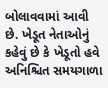બોલાવવામાં આવી છે. ખેડૂત નેતાઓનું કહેવું છે કે ખેડૂતો હવે અનિશ્ચિત સમયગાળા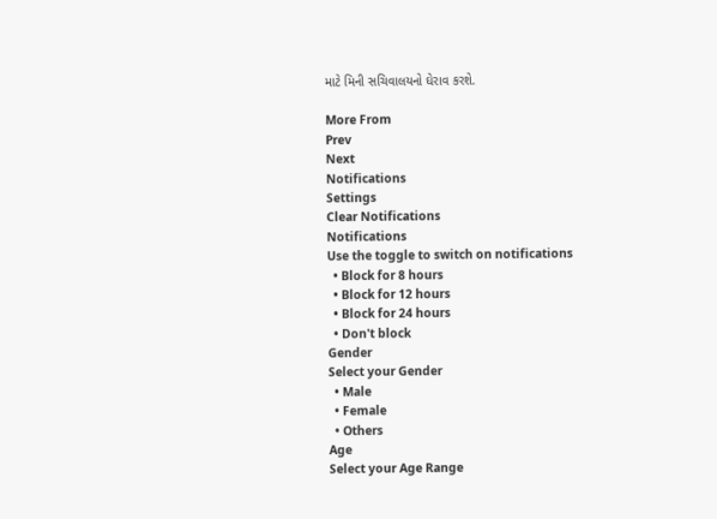માટે મિની સચિવાલયનો ઘેરાવ કરશે.

More From
Prev
Next
Notifications
Settings
Clear Notifications
Notifications
Use the toggle to switch on notifications
  • Block for 8 hours
  • Block for 12 hours
  • Block for 24 hours
  • Don't block
Gender
Select your Gender
  • Male
  • Female
  • Others
Age
Select your Age Range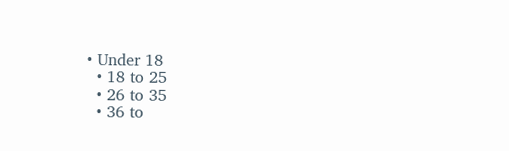• Under 18
  • 18 to 25
  • 26 to 35
  • 36 to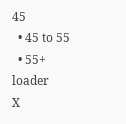45
  • 45 to 55
  • 55+
loader
X